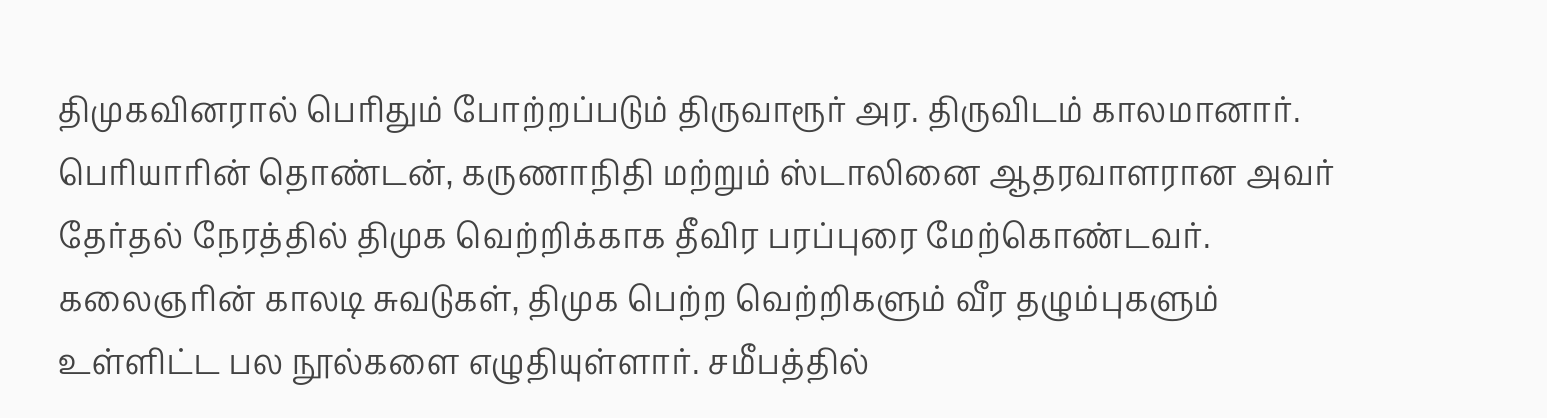திமுகவினரால் பெரிதும் போற்றப்படும் திருவாரூர் அர. திருவிடம் காலமானார். பெரியாரின் தொண்டன், கருணாநிதி மற்றும் ஸ்டாலினை ஆதரவாளரான அவர் தேர்தல் நேரத்தில் திமுக வெற்றிக்காக தீவிர பரப்புரை மேற்கொண்டவர். கலைஞரின் காலடி சுவடுகள், திமுக பெற்ற வெற்றிகளும் வீர தழும்புகளும் உள்ளிட்ட பல நூல்களை எழுதியுள்ளார். சமீபத்தில்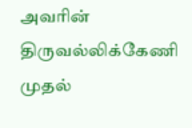அவரின் திருவல்லிக்கேணி முதல்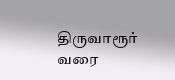திருவாரூர் வரை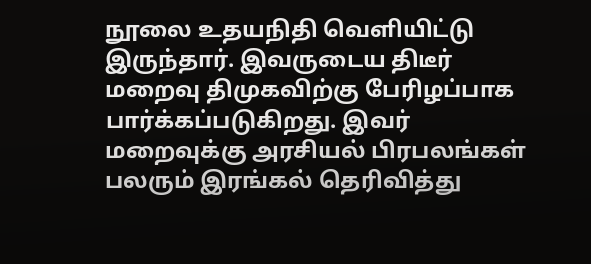நூலை உதயநிதி வெளியிட்டு இருந்தார். இவருடைய திடீர் மறைவு திமுகவிற்கு பேரிழப்பாக பார்க்கப்படுகிறது. இவர் மறைவுக்கு அரசியல் பிரபலங்கள் பலரும் இரங்கல் தெரிவித்து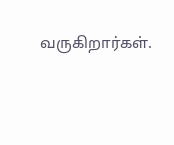வருகிறார்கள்.